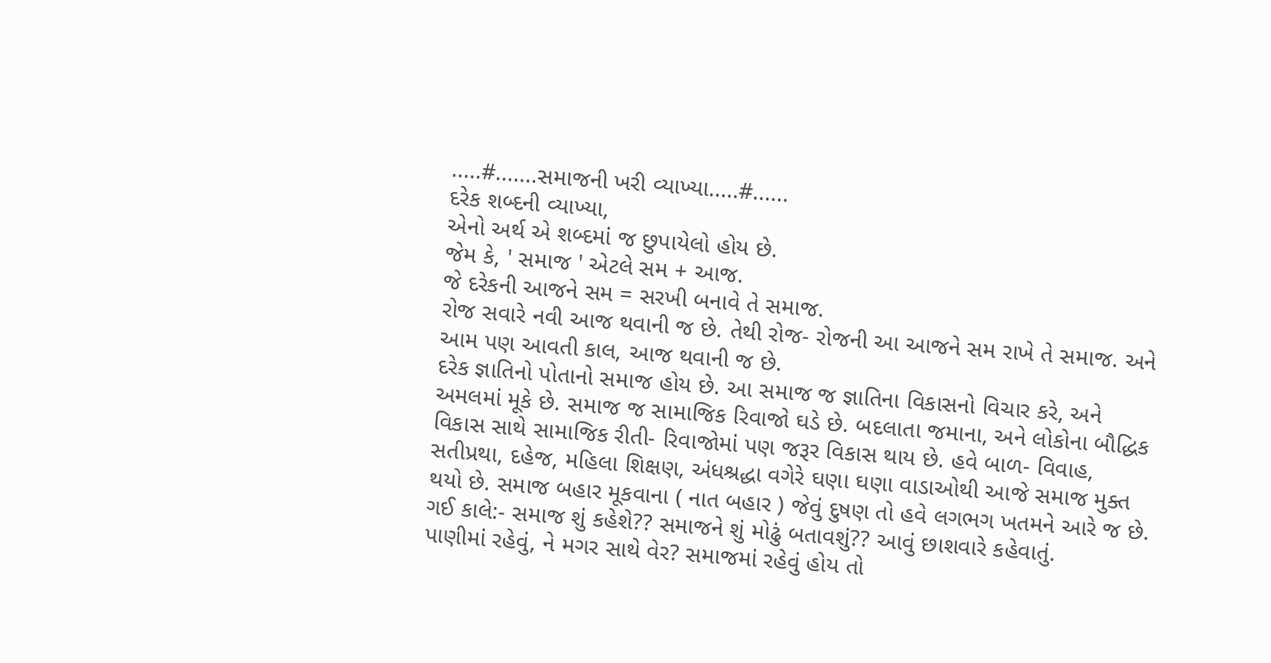.....#.......સમાજની ખરી વ્યાખ્યા.....#......
દરેક શબ્દની વ્યાખ્યા,
એનો અર્થ એ શબ્દમાં જ છુપાયેલો હોય છે.
જેમ કે, ' સમાજ ' એટલે સમ + આજ.
જે દરેકની આજને સમ = સરખી બનાવે તે સમાજ.
રોજ સવારે નવી આજ થવાની જ છે. તેથી રોજ- રોજની આ આજને સમ રાખે તે સમાજ. અને આમ પણ આવતી કાલ, આજ થવાની જ છે.
દરેક જ્ઞાતિનો પોતાનો સમાજ હોય છે. આ સમાજ જ જ્ઞાતિના વિકાસનો વિચાર કરે, અને અમલમાં મૂકે છે. સમાજ જ સામાજિક રિવાજો ઘડે છે. બદલાતા જમાના, અને લોકોના બૌદ્ધિક વિકાસ સાથે સામાજિક રીતી- રિવાજોમાં પણ જરૂર વિકાસ થાય છે. હવે બાળ- વિવાહ, સતીપ્રથા, દહેજ, મહિલા શિક્ષણ, અંધશ્રદ્ધા વગેરે ઘણા ઘણા વાડાઓથી આજે સમાજ મુક્ત થયો છે. સમાજ બહાર મૂકવાના ( નાત બહાર ) જેવું દુષણ તો હવે લગભગ ખતમને આરે જ છે.
ગઈ કાલે:- સમાજ શું કહેશે?? સમાજને શું મોઢું બતાવશું?? આવું છાશવારે કહેવાતું.
પાણીમાં રહેવું, ને મગર સાથે વેર? સમાજમાં રહેવું હોય તો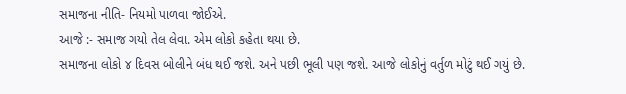સમાજના નીતિ- નિયમો પાળવા જોઈએ.
આજે :- સમાજ ગયો તેલ લેવા. એમ લોકો કહેતા થયા છે.
સમાજના લોકો ૪ દિવસ બોલીને બંધ થઈ જશે. અને પછી ભૂલી પણ જશે. આજે લોકોનું વર્તુળ મોટું થઈ ગયું છે.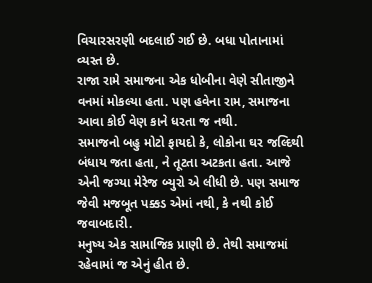વિચારસરણી બદલાઈ ગઈ છે. બધા પોતાનામાં વ્યસ્ત છે.
રાજા રામે સમાજના એક ધોબીના વેણે સીતાજીને વનમાં મોકલ્યા હતા. પણ હવેના રામ, સમાજના આવા કોઈ વેણ કાને ધરતા જ નથી.
સમાજનો બહુ મોટો ફાયદો કે, લોકોના ઘર જલ્દિથી બંધાય જતા હતા, ને તૂટતા અટકતા હતા. આજે એની જગ્યા મેરેજ બ્યુરો એ લીધી છે. પણ સમાજ જેવી મજબૂત પક્કડ એમાં નથી, કે નથી કોઈ જવાબદારી.
મનુષ્ય એક સામાજિક પ્રાણી છે. તેથી સમાજમાં રહેવામાં જ એનું હીત છે.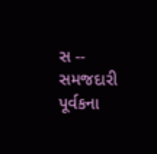સ -- સમજદારી પૂર્વકના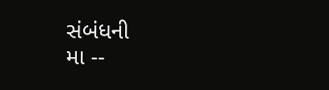સંબંધની
મા --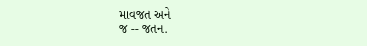માવજત અને
જ -- જતન.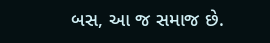બસ, આ જ સમાજ છે.